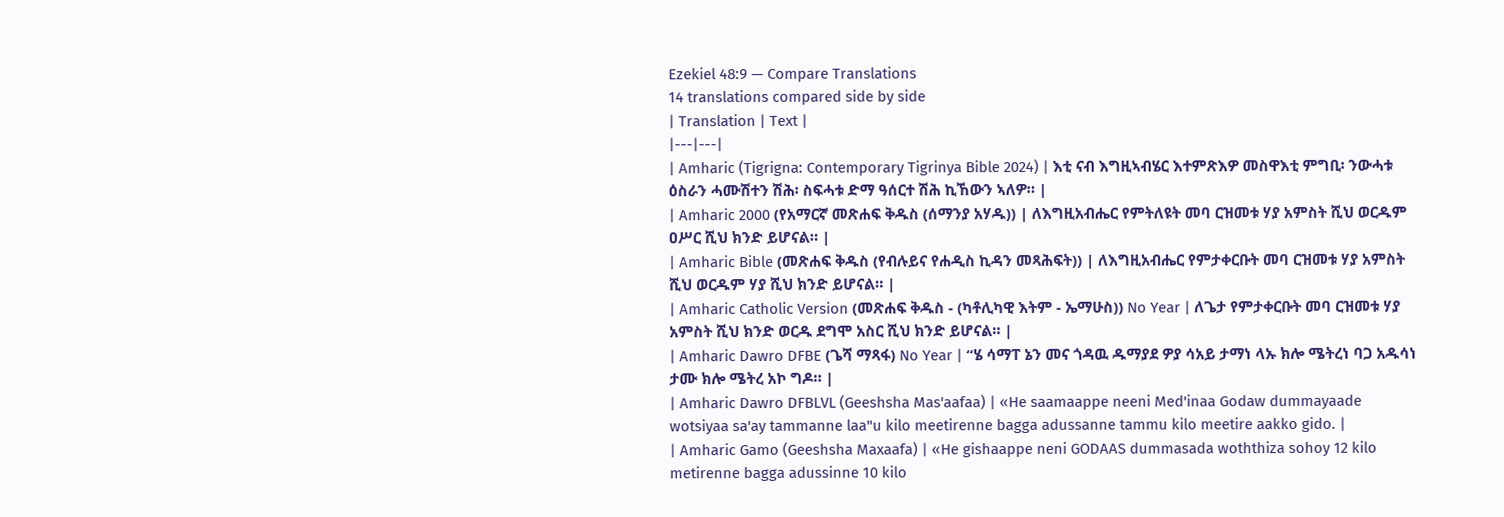Ezekiel 48:9 — Compare Translations
14 translations compared side by side
| Translation | Text |
|---|---|
| Amharic (Tigrigna: Contemporary Tigrinya Bible 2024) | እቲ ናብ እግዚኣብሄር እተምጽእዎ መስዋእቲ ምግቢ፡ ንውሓቱ ዕስራን ሓሙሽተን ሽሕ፡ ስፍሓቱ ድማ ዓሰርተ ሽሕ ኪኸውን ኣለዎ። |
| Amharic 2000 (የአማርኛ መጽሐፍ ቅዱስ (ሰማንያ አሃዱ)) | ለእግዚአብሔር የምትለዩት መባ ርዝመቱ ሃያ አምስት ሺህ ወርዱም ዐሥር ሺህ ክንድ ይሆናል። |
| Amharic Bible (መጽሐፍ ቅዱስ (የብሉይና የሐዲስ ኪዳን መጻሕፍት)) | ለእግዚአብሔር የምታቀርቡት መባ ርዝመቱ ሃያ አምስት ሺህ ወርዱም ሃያ ሺህ ክንድ ይሆናል። |
| Amharic Catholic Version (መጽሐፍ ቅዱስ - (ካቶሊካዊ እትም - ኤማሁስ)) No Year | ለጌታ የምታቀርቡት መባ ርዝመቱ ሃያ አምስት ሺህ ክንድ ወርዱ ደግሞ አስር ሺህ ክንድ ይሆናል። |
| Amharic Dawro DFBE (ጌሻ ማጻፋ) No Year | “ሄ ሳማፐ ኔን መና ጎዳዉ ዱማያደ ዎያ ሳአይ ታማነ ላኡ ክሎ ሜትረነ ባጋ አዱሳነ ታሙ ክሎ ሜትረ አኮ ግዶ። |
| Amharic Dawro DFBLVL (Geeshsha Mas'aafaa) | «He saamaappe neeni Med'inaa Godaw dummayaade wotsiyaa sa'ay tammanne laa"u kilo meetirenne bagga adussanne tammu kilo meetire aakko gido. |
| Amharic Gamo (Geeshsha Maxaafa) | «He gishaappe neni GODAAS dummasada woththiza sohoy 12 kilo metirenne bagga adussinne 10 kilo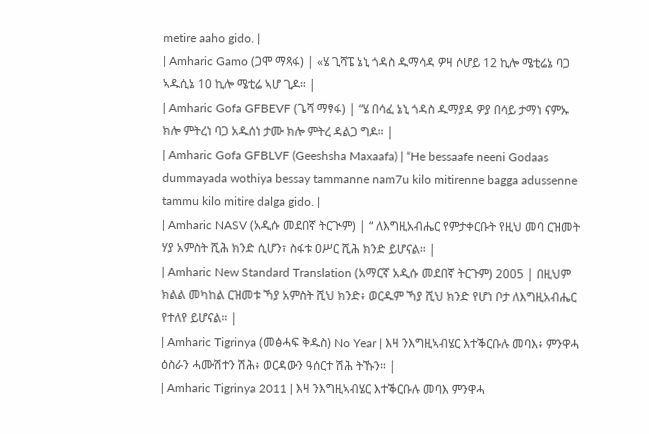metire aaho gido. |
| Amharic Gamo (ጋሞ ማጻፋ) | «ሄ ጊሻፔ ኔኒ ጎዳስ ዱማሳዳ ዎዛ ሶሆይ 12 ኪሎ ሜቲሬኔ ባጋ ኣዱሲኔ 10 ኪሎ ሜቲሬ ኣሆ ጊዶ። |
| Amharic Gofa GFBEVF (ጌሻ ማፃፋ) | “ሄ በሳፈ ኔኒ ጎዳስ ዱማያዳ ዎያ በሳይ ታማነ ናምኡ ክሎ ምትረነ ባጋ አዱሰነ ታሙ ክሎ ምትረ ዳልጋ ግዶ። |
| Amharic Gofa GFBLVF (Geeshsha Maxaafa) | “He bessaafe neeni Godaas dummayada wothiya bessay tammanne nam7u kilo mitirenne bagga adussenne tammu kilo mitire dalga gido. |
| Amharic NASV (አዲሱ መደበኛ ትርጒም) | “ ለእግዚአብሔር የምታቀርቡት የዚህ መባ ርዝመት ሃያ አምስት ሺሕ ክንድ ሲሆን፣ ስፋቱ ዐሥር ሺሕ ክንድ ይሆናል። |
| Amharic New Standard Translation (አማርኛ አዲሱ መደበኛ ትርጉም) 2005 | በዚህም ክልል መካከል ርዝመቱ ኻያ አምስት ሺህ ክንድ፥ ወርዱም ኻያ ሺህ ክንድ የሆነ ቦታ ለእግዚአብሔር የተለየ ይሆናል። |
| Amharic Tigrinya (መፅሓፍ ቅዱስ) No Year | እዛ ንእግዚኣብሄር እተቕርቡሉ መባእ፥ ምንዋሓ ዕስራን ሓሙሽተን ሽሕ፥ ወርዳውን ዓሰርተ ሽሕ ትኹን። |
| Amharic Tigrinya 2011 | እዛ ንእግዚኣብሄር እተቕርቡሉ መባእ ምንዋሓ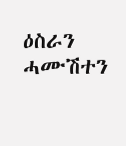ዕስራን ሓሙሽተን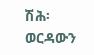ሽሕ፡ ወርዳውን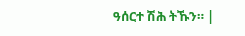ዓሰርተ ሽሕ ትኹን። |